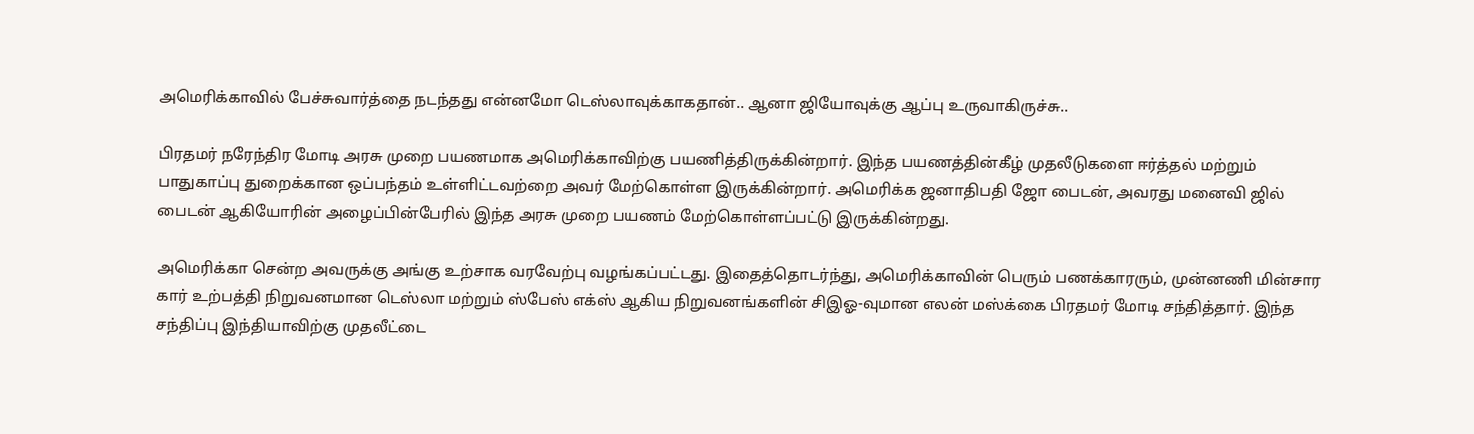அமெரிக்காவில் பேச்சுவார்த்தை நடந்தது என்னமோ டெஸ்லாவுக்காகதான்.. ஆனா ஜியோவுக்கு ஆப்பு உருவாகிருச்சு..

பிரதமர் நரேந்திர மோடி அரசு முறை பயணமாக அமெரிக்காவிற்கு பயணித்திருக்கின்றார். இந்த பயணத்தின்கீழ் முதலீடுகளை ஈர்த்தல் மற்றும் பாதுகாப்பு துறைக்கான ஒப்பந்தம் உள்ளிட்டவற்றை அவர் மேற்கொள்ள இருக்கின்றார். அமெரிக்க ஜனாதிபதி ஜோ பைடன், அவரது மனைவி ஜில் பைடன் ஆகியோரின் அழைப்பின்பேரில் இந்த அரசு முறை பயணம் மேற்கொள்ளப்பட்டு இருக்கின்றது.

அமெரிக்கா சென்ற அவருக்கு அங்கு உற்சாக வரவேற்பு வழங்கப்பட்டது. இதைத்தொடர்ந்து, அமெரிக்காவின் பெரும் பணக்காரரும், முன்னணி மின்சார கார் உற்பத்தி நிறுவனமான டெஸ்லா மற்றும் ஸ்பேஸ் எக்ஸ் ஆகிய நிறுவனங்களின் சிஇஓ-வுமான எலன் மஸ்க்கை பிரதமர் மோடி சந்தித்தார். இந்த சந்திப்பு இந்தியாவிற்கு முதலீட்டை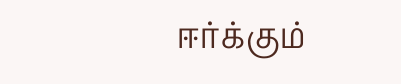ஈர்க்கும்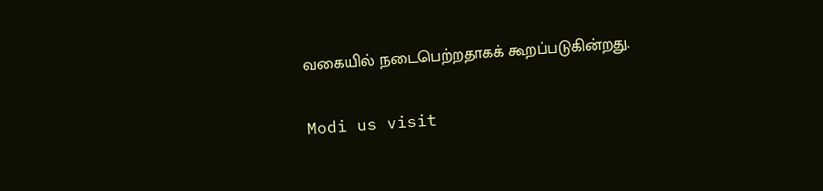வகையில் நடைபெற்றதாகக் கூறப்படுகின்றது.

Modi us visit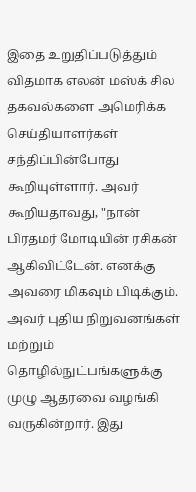இதை உறுதிப்படுத்தும் விதமாக எலன் மஸ்க் சில தகவல்களை அமெரிக்க செய்தியாளர்கள் சந்திப்பின்போது கூறியுள்ளார். அவர் கூறியதாவது, "நான் பிரதமர் மோடியின் ரசிகன் ஆகிவிட்டேன். எனக்கு அவரை மிகவும் பிடிக்கும். அவர் புதிய நிறுவனங்கள் மற்றும் தொழில்நுட்பங்களுக்கு முழு ஆதரவை வழங்கி வருகின்றார். இது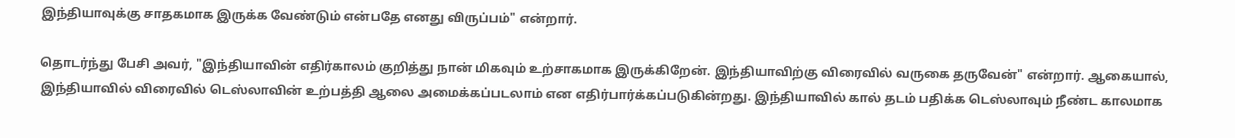இந்தியாவுக்கு சாதகமாக இருக்க வேண்டும் என்பதே எனது விருப்பம்" என்றார்.

தொடர்ந்து பேசி அவர், "இந்தியாவின் எதிர்காலம் குறித்து நான் மிகவும் உற்சாகமாக இருக்கிறேன். இந்தியாவிற்கு விரைவில் வருகை தருவேன்" என்றார். ஆகையால், இந்தியாவில் விரைவில் டெஸ்லாவின் உற்பத்தி ஆலை அமைக்கப்படலாம் என எதிர்பார்க்கப்படுகின்றது. இந்தியாவில் கால் தடம் பதிக்க டெஸ்லாவும் நீண்ட காலமாக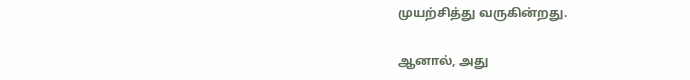முயற்சித்து வருகின்றது.

ஆனால், அது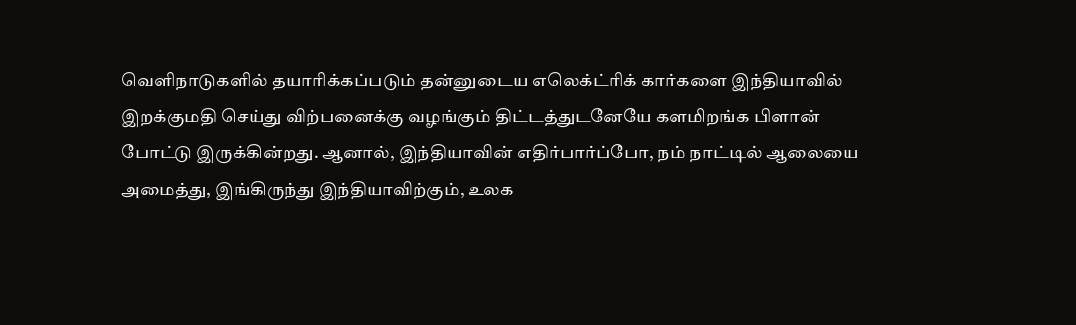வெளிநாடுகளில் தயாரிக்கப்படும் தன்னுடைய எலெக்ட்ரிக் கார்களை இந்தியாவில் இறக்குமதி செய்து விற்பனைக்கு வழங்கும் திட்டத்துடனேயே களமிறங்க பிளான் போட்டு இருக்கின்றது. ஆனால், இந்தியாவின் எதிர்பார்ப்போ, நம் நாட்டில் ஆலையை அமைத்து, இங்கிருந்து இந்தியாவிற்கும், உலக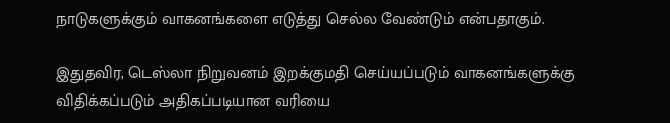நாடுகளுக்கும் வாகனங்களை எடுத்து செல்ல வேண்டும் என்பதாகும்.

இதுதவிர, டெஸ்லா நிறுவனம் இறக்குமதி செய்யப்படும் வாகனங்களுக்கு விதிக்கப்படும் அதிகப்படியான வரியை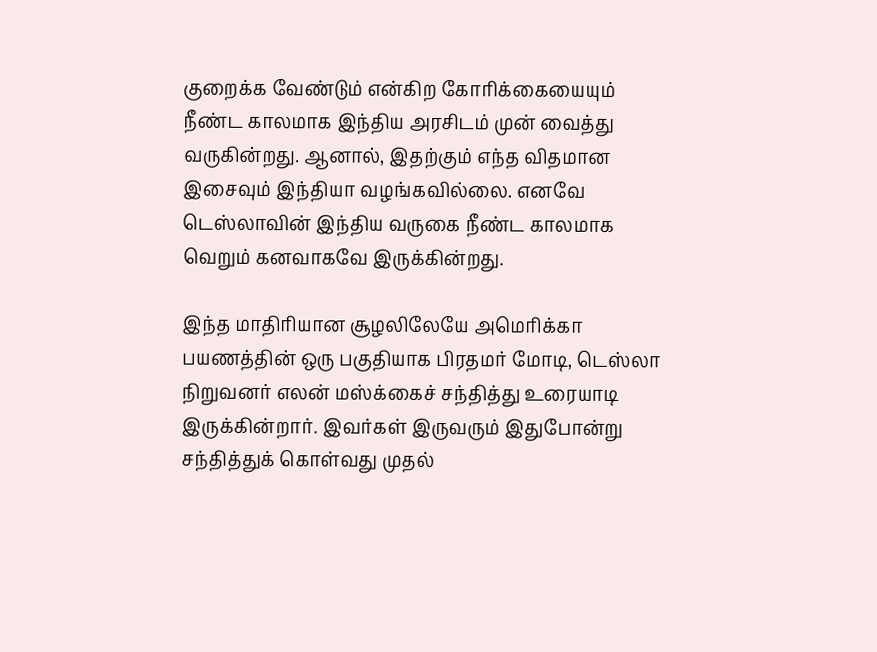குறைக்க வேண்டும் என்கிற கோரிக்கையையும் நீண்ட காலமாக இந்திய அரசிடம் முன் வைத்து வருகின்றது. ஆனால், இதற்கும் எந்த விதமான இசைவும் இந்தியா வழங்கவில்லை. எனவே டெஸ்லாவின் இந்திய வருகை நீண்ட காலமாக வெறும் கனவாகவே இருக்கின்றது.

இந்த மாதிரியான சூழலிலேயே அமெரிக்கா பயணத்தின் ஒரு பகுதியாக பிரதமர் மோடி, டெஸ்லா நிறுவனர் எலன் மஸ்க்கைச் சந்தித்து உரையாடி இருக்கின்றார். இவர்கள் இருவரும் இதுபோன்று சந்தித்துக் கொள்வது முதல்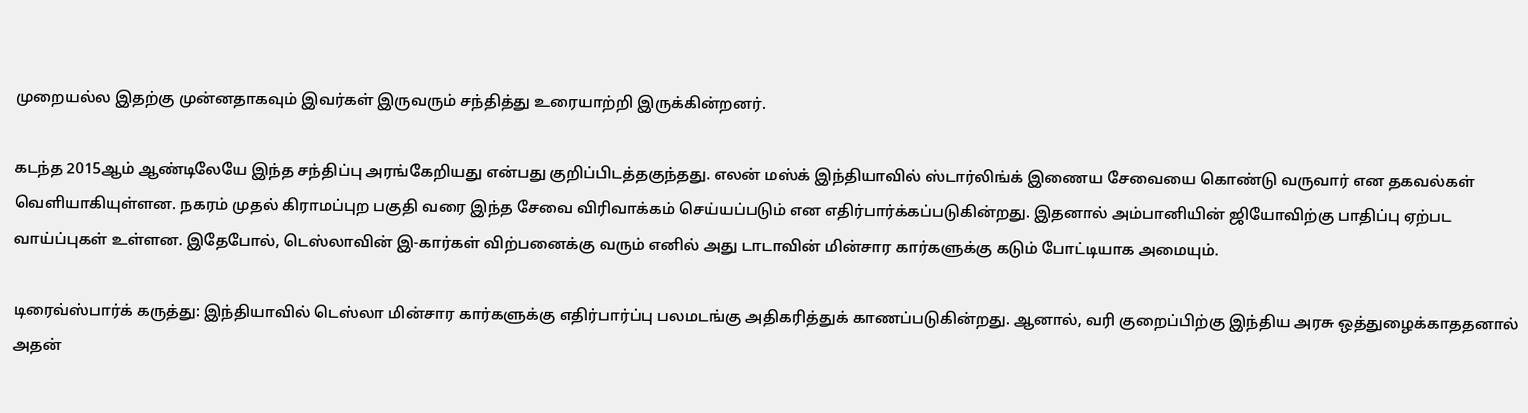முறையல்ல இதற்கு முன்னதாகவும் இவர்கள் இருவரும் சந்தித்து உரையாற்றி இருக்கின்றனர்.

கடந்த 2015ஆம் ஆண்டிலேயே இந்த சந்திப்பு அரங்கேறியது என்பது குறிப்பிடத்தகுந்தது. எலன் மஸ்க் இந்தியாவில் ஸ்டார்லிங்க் இணைய சேவையை கொண்டு வருவார் என தகவல்கள் வெளியாகியுள்ளன. நகரம் முதல் கிராமப்புற பகுதி வரை இந்த சேவை விரிவாக்கம் செய்யப்படும் என எதிர்பார்க்கப்படுகின்றது. இதனால் அம்பானியின் ஜியோவிற்கு பாதிப்பு ஏற்பட வாய்ப்புகள் உள்ளன. இதேபோல், டெஸ்லாவின் இ-கார்கள் விற்பனைக்கு வரும் எனில் அது டாடாவின் மின்சார கார்களுக்கு கடும் போட்டியாக அமையும்.

டிரைவ்ஸ்பார்க் கருத்து: இந்தியாவில் டெஸ்லா மின்சார கார்களுக்கு எதிர்பார்ப்பு பலமடங்கு அதிகரித்துக் காணப்படுகின்றது. ஆனால், வரி குறைப்பிற்கு இந்திய அரசு ஒத்துழைக்காததனால் அதன்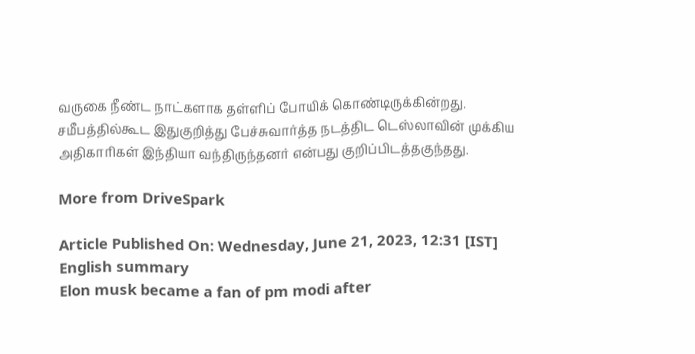வருகை நீண்ட நாட்களாக தள்ளிப் போயிக் கொண்டிருக்கின்றது. சமீபத்தில்கூட இதுகுறித்து பேச்சுவார்த்த நடத்திட டெஸ்லாவின் முக்கிய அதிகாரிகள் இந்தியா வந்திருந்தனர் என்பது குறிப்பிடத்தகுந்தது.

More from DriveSpark

Article Published On: Wednesday, June 21, 2023, 12:31 [IST]
English summary
Elon musk became a fan of pm modi after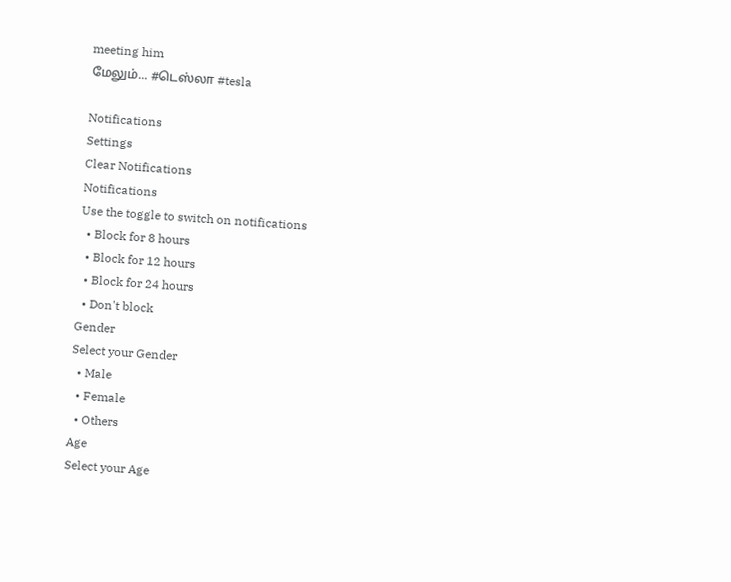meeting him
மேலும்... #டெஸ்லா #tesla

Notifications
Settings
Clear Notifications
Notifications
Use the toggle to switch on notifications
  • Block for 8 hours
  • Block for 12 hours
  • Block for 24 hours
  • Don't block
Gender
Select your Gender
  • Male
  • Female
  • Others
Age
Select your Age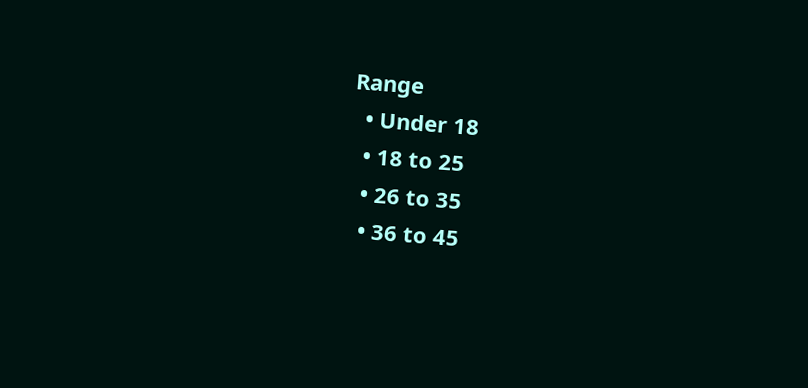Range
  • Under 18
  • 18 to 25
  • 26 to 35
  • 36 to 45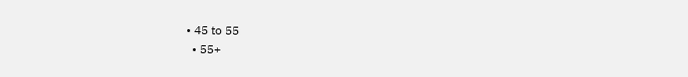• 45 to 55
  • 55+